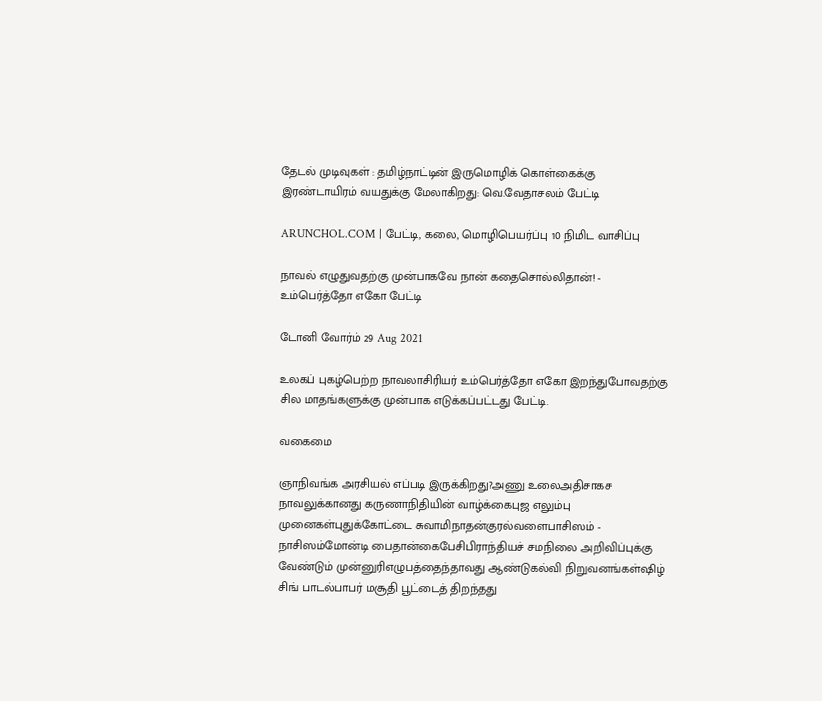தேடல் முடிவுகள் : தமிழ்நாட்டின் இருமொழிக் கொள்கைக்கு இரண்டாயிரம் வயதுக்கு மேலாகிறது: வெ.வேதாசலம் பேட்டி

ARUNCHOL.COM | பேட்டி, கலை, மொழிபெயர்ப்பு 10 நிமிட வாசிப்பு

நாவல் எழுதுவதற்கு முன்பாகவே நான் கதைசொல்லிதான்! - உம்பெர்த்தோ எகோ பேட்டி

டோனி வோர்ம் 29 Aug 2021

உலகப் புகழ்பெற்ற நாவலாசிரியர் உம்பெர்த்தோ எகோ இறந்துபோவதற்கு சில மாதங்களுக்கு முன்பாக எடுக்கப்பட்டது பேட்டி.

வகைமை

ஞாநிவங்க அரசியல் எப்படி இருக்கிறது?அணு உலைஅதிசாகச நாவலுக்கானது கருணாநிதியின் வாழ்க்கைபுஜ எலும்பு முனைகள்புதுக்கோட்டை சுவாமிநாதன்குரல்வளைபாசிஸம் - நாசிஸம்மோன்டி பைதான்கைபேசிபிராந்தியச் சமநிலை அறிவிப்புக்கு வேண்டும் முன்னுரிஎழுபத்தைந்தாவது ஆண்டுகல்வி நிறுவனங்கள்ஷிழ் சிங் பாடல்பாபர் மசூதி பூட்டைத் திறந்தது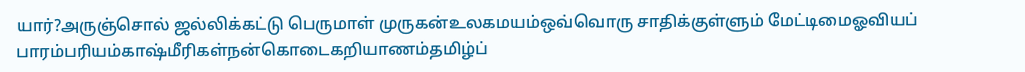யார்?அருஞ்சொல் ஜல்லிக்கட்டு பெருமாள் முருகன்உலகமயம்ஒவ்வொரு சாதிக்குள்ளும் மேட்டிமைஓவியப் பாரம்பரியம்காஷ்மீரிகள்நன்கொடைகறியாணம்தமிழ்ப்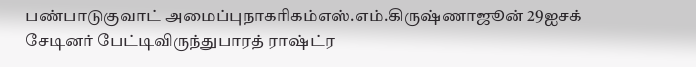பண்பாடுகுவாட் அமைப்புநாகரிகம்எஸ்.எம்.கிருஷ்ணாஜூன் 29ஐசக் சேடினர் பேட்டிவிருந்துபாரத் ராஷ்ட்ர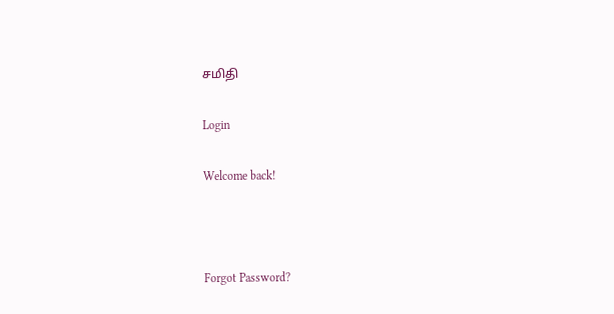சமிதி

Login

Welcome back!



Forgot Password?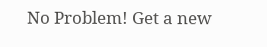No Problem! Get a new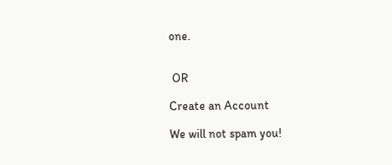one.


 OR

Create an Account

We will not spam you!